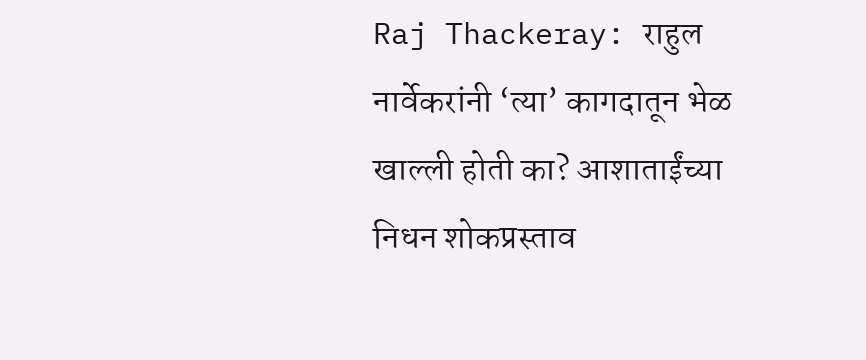Raj Thackeray: राहुल नार्वेकरांनी ‘त्या’ कागदातून भेळ खाल्ली होती का? आशाताईंच्या निधन शोकप्रस्ताव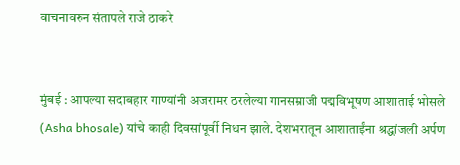वाचनावरुन संतापले राजे ठाकरे


मुंबई : आपल्या सदाबहार गाण्यांनी अजरामर ठरलेल्या गानसम्राजी पद्मविभूषण आशाताई भोसले (Asha bhosale) यांचे काही दिवसांपूर्वी निधन झाले. देशभरातून आशाताईंना श्रद्धांजली अर्पण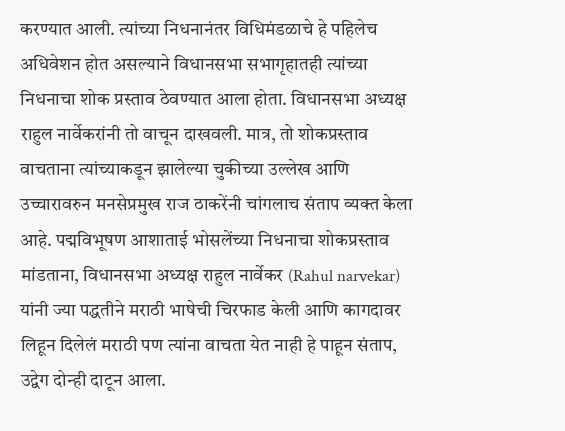करण्यात आली. त्यांच्या निधनानंतर विधिमंडळाचे हे पहिलेच अधिवेशन होत असल्याने विधानसभा सभागृहातही त्यांच्या निधनाचा शोक प्रस्ताव ठेवण्यात आला होता. विधानसभा अध्यक्ष राहुल नार्वेकरांनी तो वाचून दाखवली. मात्र, तो शोकप्रस्ताव वाचताना त्यांच्याकडून झालेल्या चुकीच्या उल्लेख आणि उच्चारावरुन मनसेप्रमुख राज ठाकरेंनी चांगलाच संताप व्यक्त केला आहे. पद्मविभूषण आशाताई भोसलेंच्या निधनाचा शोकप्रस्ताव मांडताना, विधानसभा अध्यक्ष राहुल नार्वेकर (Rahul narvekar) यांनी ज्या पद्धतीने मराठी भाषेची चिरफाड केली आणि कागदावर लिहून दिलेलं मराठी पण त्यांना वाचता येत नाही हे पाहून संताप, उद्वेग दोन्ही दाटून आला.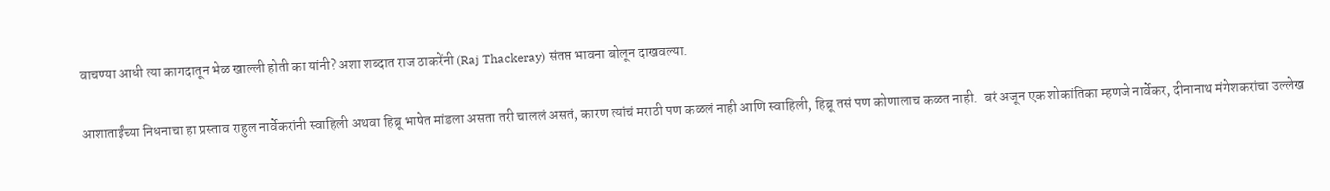वाचण्या आधी त्या कागदातून भेळ खाल्ली होती का यांनी? अशा शब्दात राज ठाकरेंनी (Raj Thackeray) संतप्त भावना बोलून दाखवल्या.

आशाताईंच्या निधनाचा हा प्रस्ताव राहुल नार्वेकरांनी स्वाहिली अथवा हिब्रू भाषेत मांडला असता तरी चाललं असतं, कारण त्यांचं मराठी पण कळलं नाही आणि स्वाहिली, हिब्रू तसं पण कोणालाच कळत नाही.  बरं अजून एक शोकांतिका म्हणजे नार्वेकर, दीनानाथ मंगेशकरांचा उल्लेख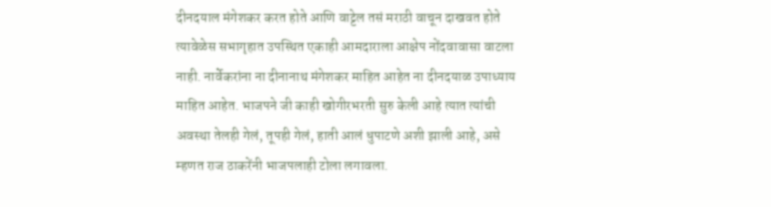दीनदयाल मंगेशकर करत होते आणि वाट्टेल तसं मराठी वाचून दाखवत होते त्यावेळेस सभागृहात उपस्थित एकाही आमदाराला आक्षेप नोंदवावासा वाटला नाही. नार्वेकरांना ना दीनानाथ मंगेशकर माहित आहेत ना दीनदयाळ उपाध्याय माहित आहेत. भाजपने जी काही खोगीरभरती सुरु केली आहे त्यात त्यांची अवस्था तेलही गेलं, तूपही गेलं, हाती आलं धुपाटणे अशी झाली आहे, असे म्हणत राज ठाकरेंनी भाजपलाही टोला लगावला.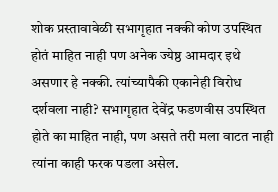शोक प्रस्तावावेळी सभागृहात नक्की कोण उपस्थित होतं माहित नाही पण अनेक ज्येष्ठ आमदार इथे असणार हे नक्की. त्यांच्यापैकी एकानेही विरोध दर्शवला नाही? सभागृहात देवेंद्र फडणवीस उपस्थित होते का माहित नाही, पण असते तरी मला वाटत नाही त्यांना काही फरक पडला असेल.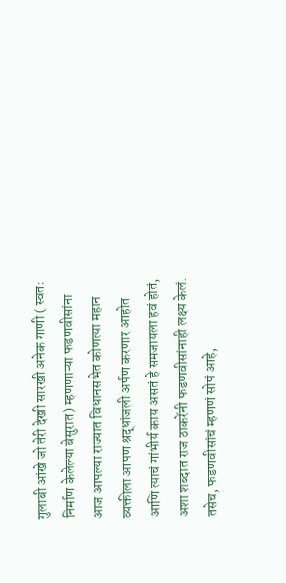गुलाबी आंखे जो तेरी देखी सारखी अनेक गाणी ( स्वतः निर्माण केलेल्या बेसुरात) म्हणणाऱ्या फडणवीसांना आज आपल्या राज्यात विधानसभेत कोणत्या महान व्यक्तीला आपण श्रद्धांजली अर्पण करणार आहोत आणि त्याचं गांभीर्य काय असतं हे समजायला हवं होतं, अशा शब्दात राज ठाकरेंनी फडणवीसांनाही लक्ष्य केलं. तसेच, फडणवीसांचं म्हणणं सोपं आहे,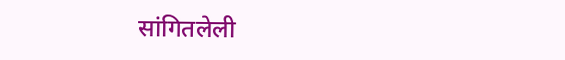सांगितलेली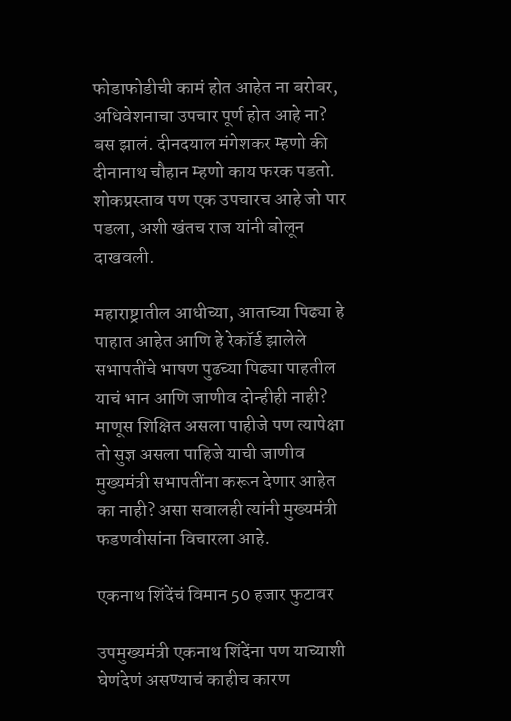फोडाफोडीची कामं होत आहेत ना बरोबर, अधिवेशनाचा उपचार पूर्ण होत आहे ना? बस झालं. दीनदयाल मंगेशकर म्हणो की दीनानाथ चौहान म्हणो काय फरक पडतो. शोकप्रस्ताव पण एक उपचारच आहे जो पार पडला, अशी खंतच राज यांनी बोलून दाखवली.

महाराष्ट्रातील आधीच्या, आताच्या पिढ्या हे पाहात आहेत आणि हे रेकॉर्ड झालेले सभापतींचे भाषण पुढच्या पिढ्या पाहतील याचं भान आणि जाणीव दोन्हीही नाही? माणूस शिक्षित असला पाहीजे पण त्यापेक्षा तो सुज्ञ असला पाहिजे याची जाणीव मुख्यमंत्री सभापतींना करून देणार आहेत  का नाही? असा सवालही त्यांनी मुख्यमंत्री फडणवीसांना विचारला आहे.

एकनाथ शिंदेंचं विमान 50 हजार फुटावर

उपमुख्यमंत्री एकनाथ शिंदेंना पण याच्याशी घेणंदेणं असण्याचं काहीच कारण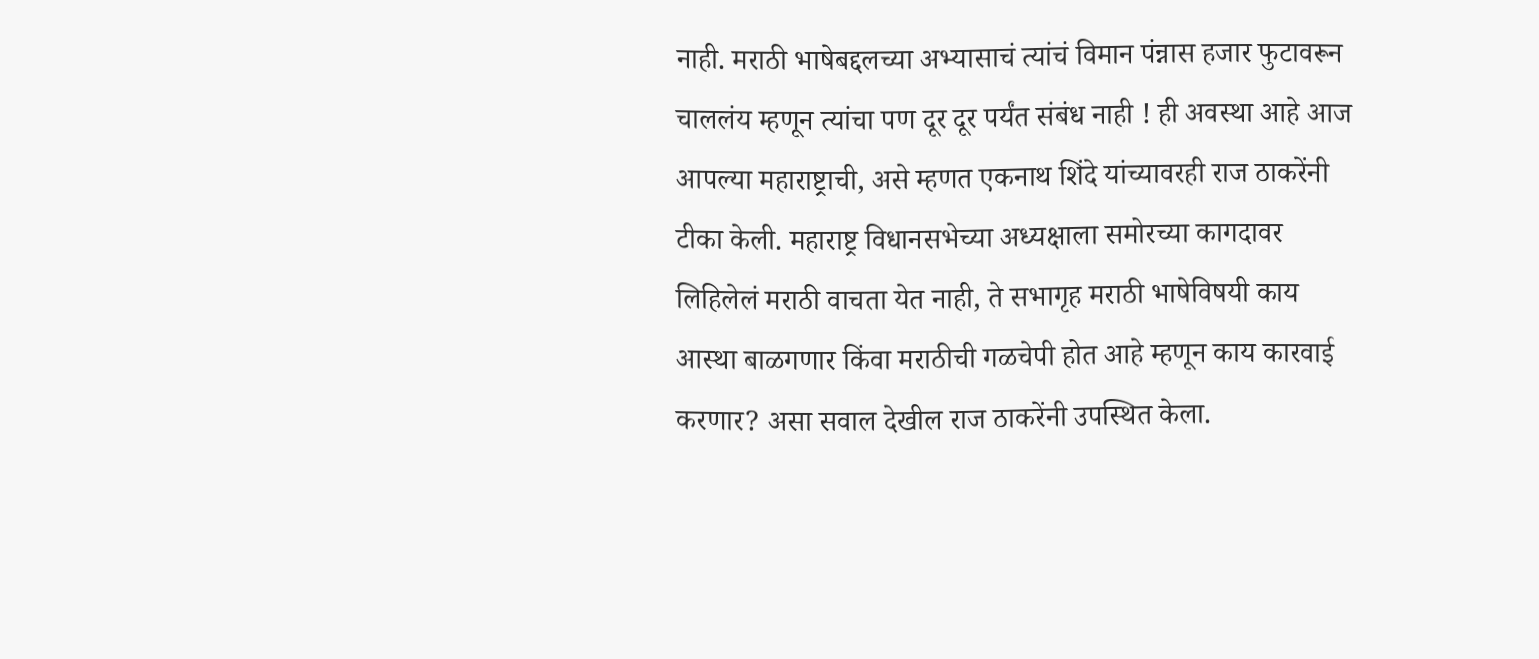नाही. मराठी भाषेबद्दलच्या अभ्यासाचं त्यांचं विमान पंन्नास हजार फुटावरून चाललंय म्हणून त्यांचा पण दूर दूर पर्यंत संबंध नाही ! ही अवस्था आहे आज आपल्या महाराष्ट्राची, असे म्हणत एकनाथ शिंदे यांच्यावरही राज ठाकरेंनी टीका केली. महाराष्ट्र विधानसभेच्या अध्यक्षाला समोरच्या कागदावर लिहिलेलं मराठी वाचता येत नाही, ते सभागृह मराठी भाषेविषयी काय आस्था बाळगणार किंवा मराठीची गळचेपी होत आहे म्हणून काय कारवाई करणार? असा सवाल देखील राज ठाकरेंनी उपस्थित केला.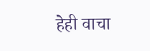हेही वाचा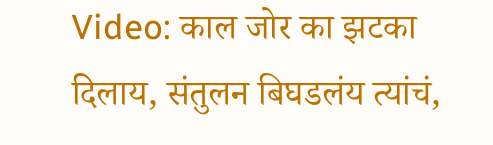Video: काल जोर का झटका दिलाय, संतुलन बिघडलंय त्यांचं,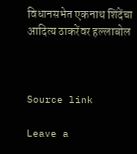विधानसभेत एकनाथ शिंदेंचा आदित्य ठाकरेंवर हल्लाबोल



Source link

Leave a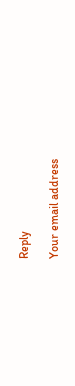Reply

Your email address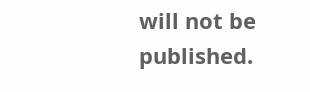will not be published.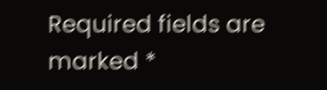Required fields are marked *